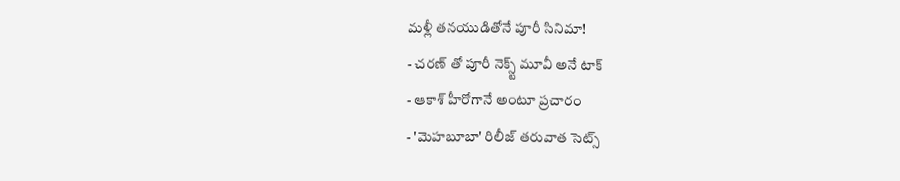మళ్లీ తనయుడితోనే పూరీ సినిమా!
- చరణ్ తో పూరీ నెక్స్ట్ మూవీ అనే టాక్
- ఆకాశ్ హీరోగానే అంటూ ప్రచారం
- 'మెహబూబా' రిలీజ్ తరువాత సెట్స్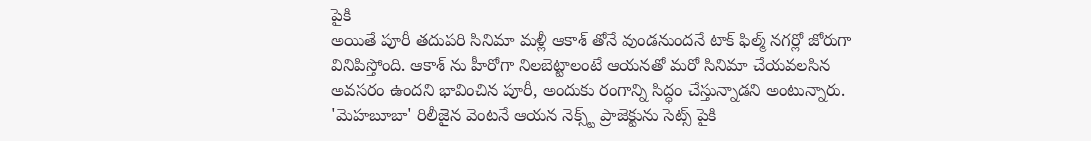పైకి
అయితే పూరీ తదుపరి సినిమా మళ్లీ ఆకాశ్ తోనే వుండనుందనే టాక్ ఫిల్మ్ నగర్లో జోరుగా వినిపిస్తోంది. ఆకాశ్ ను హీరోగా నిలబెట్టాలంటే ఆయనతో మరో సినిమా చేయవలసిన అవసరం ఉందని భావించిన పూరీ, అందుకు రంగాన్ని సిద్ధం చేస్తున్నాడని అంటున్నారు. 'మెహబూబా' రిలీజైన వెంటనే ఆయన నెక్స్ట్ ప్రాజెక్టును సెట్స్ పైకి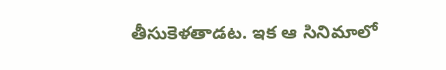తీసుకెళతాడట. ఇక ఆ సినిమాలో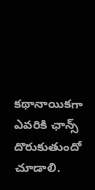కథానాయికగా ఎవరికి ఛాన్స్ దొరుకుతుందో చూడాలి.